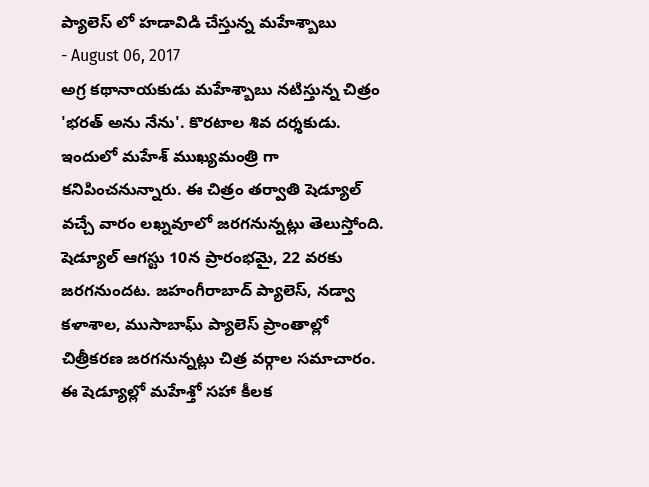ప్యాలెస్ లో హడావిడి చేస్తున్న మహేశ్బాబు
- August 06, 2017
అగ్ర కథానాయకుడు మహేశ్బాబు నటిస్తున్న చిత్రం 'భరత్ అను నేను'. కొరటాల శివ దర్శకుడు. ఇందులో మహేశ్ ముఖ్యమంత్రి గా కనిపించనున్నారు. ఈ చిత్రం తర్వాతి షెడ్యూల్ వచ్చే వారం లఖ్నవూలో జరగనున్నట్లు తెలుస్తోంది. షెడ్యూల్ ఆగస్టు 10న ప్రారంభమై, 22 వరకు జరగనుందట. జహంగీరాబాద్ ప్యాలెస్, నడ్వా కళాశాల, ముసాబాఘ్ ప్యాలెస్ ప్రాంతాల్లో చిత్రీకరణ జరగనున్నట్లు చిత్ర వర్గాల సమాచారం. ఈ షెడ్యూల్లో మహేశ్తో సహా కీలక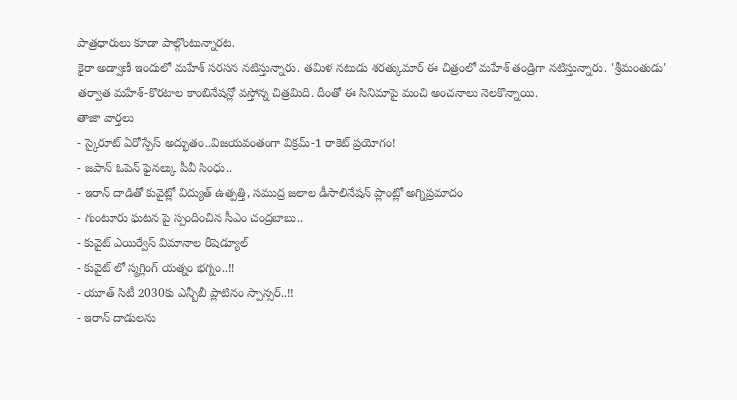పాత్రధారులు కూడా పాల్గొంటున్నారట.
కైరా అడ్వాణీ ఇందులో మహేశ్ సరసన నటిస్తున్నారు. తమిళ నటుడు శరత్కుమార్ ఈ చిత్రంలో మహేశ్ తండ్రిగా నటిస్తున్నారు. 'శ్రీమంతుడు' తర్వాత మహేశ్-కొరటాల కాంబినేషన్లో వస్తోన్న చిత్రమిది. దీంతో ఈ సినిమాపై మంచి అంచనాలు నెలకొన్నాయి.
తాజా వార్తలు
- స్కైరూట్ ఏరోస్పేస్ అద్భుతం..విజయవంతంగా విక్రమ్-1 రాకెట్ ప్రయోగం!
- జపాన్ ఓపెన్ ఫైనల్కు పీవీ సింధు..
- ఇరాన్ దాడితో కువైట్లో విద్యుత్ ఉత్పత్తి, సముద్ర జలాల డీసాలినేషన్ ప్లాంట్లో అగ్నిప్రమాదం
- గుంటూరు ఘటన పై స్పందించిన సీఎం చంద్రబాబు..
- కువైట్ ఎయిర్వేస్ విమానాల రీషెడ్యూల్
- కువైట్ లో స్మగ్లింగ్ యత్నం భగ్నం..!!
- యూత్ సిటీ 2030కు ఎన్బీబీ ప్లాటినం స్పాన్సర్..!!
- ఇరాన్ దాడులను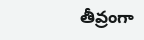తీవ్రంగా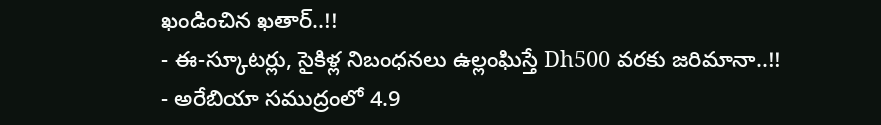ఖండించిన ఖతార్..!!
- ఈ-స్కూటర్లు, సైకిళ్ల నిబంధనలు ఉల్లంఘిస్తే Dh500 వరకు జరిమానా..!!
- అరేబియా సముద్రంలో 4.9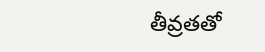తీవ్రతతో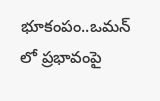భూకంపం..ఒమన్ లో ప్రభావంపై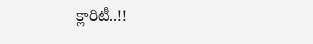క్లారిటీ..!!